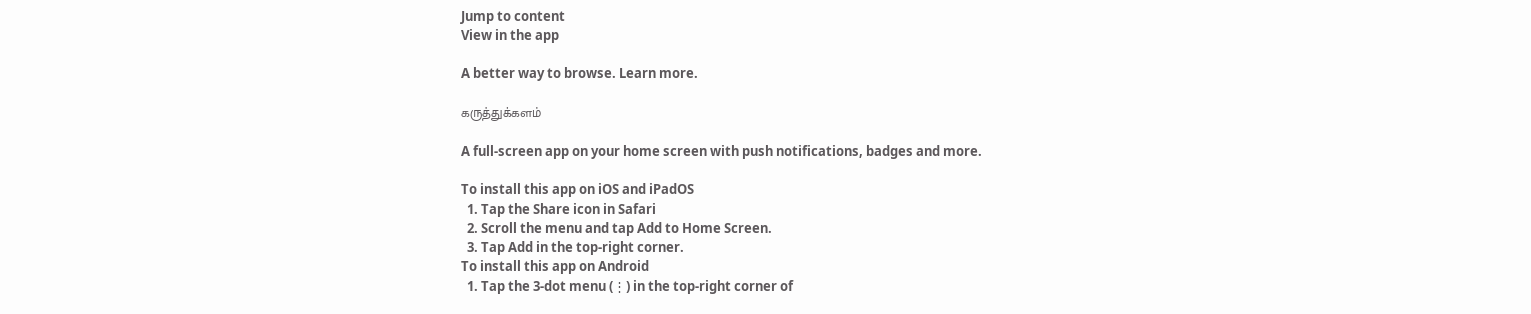Jump to content
View in the app

A better way to browse. Learn more.

கருத்துக்களம்

A full-screen app on your home screen with push notifications, badges and more.

To install this app on iOS and iPadOS
  1. Tap the Share icon in Safari
  2. Scroll the menu and tap Add to Home Screen.
  3. Tap Add in the top-right corner.
To install this app on Android
  1. Tap the 3-dot menu (⋮) in the top-right corner of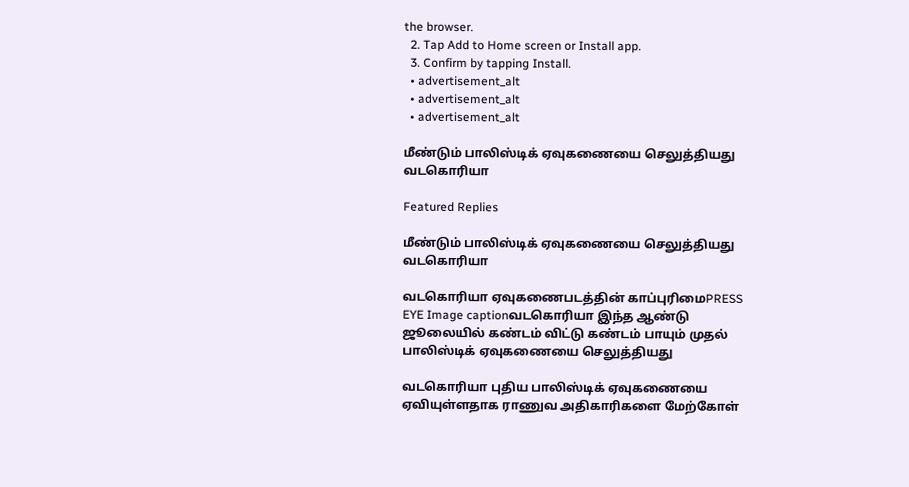the browser.
  2. Tap Add to Home screen or Install app.
  3. Confirm by tapping Install.
  • advertisement_alt
  • advertisement_alt
  • advertisement_alt

மீண்டும் பாலிஸ்டிக் ஏவுகணையை செலுத்தியது வடகொரியா

Featured Replies

மீண்டும் பாலிஸ்டிக் ஏவுகணையை செலுத்தியது வடகொரியா

வடகொரியா ஏவுகணைபடத்தின் காப்புரிமைPRESS EYE Image captionவடகொரியா இந்த ஆண்டு ஜூலையில் கண்டம் விட்டு கண்டம் பாயும் முதல் பாலிஸ்டிக் ஏவுகணையை செலுத்தியது

வடகொரியா புதிய பாலிஸ்டிக் ஏவுகணையை ஏவியுள்ளதாக ராணுவ அதிகாரிகளை மேற்கோள்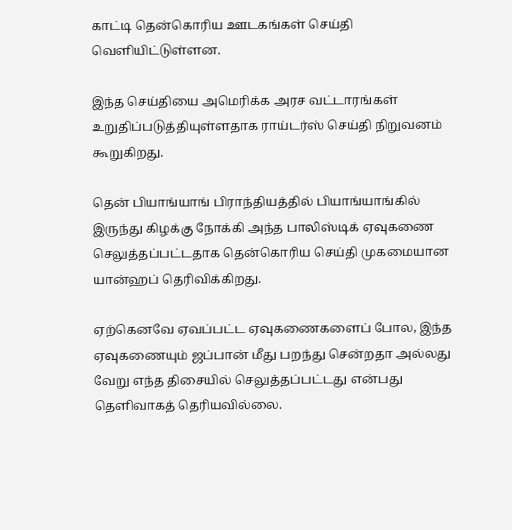காட்டி தென்கொரிய ஊடகங்கள் செய்தி வெளியிட்டுள்ளன.

இந்த செய்தியை அமெரிக்க அரச வட்டாரங்கள் உறுதிப்படுத்தியுள்ளதாக ராய்டர்ஸ் செய்தி நிறுவனம் கூறுகிறது.

தென் பியாங்யாங் பிராந்தியத்தில் பியாங்யாங்கில் இருந்து கிழக்கு நோக்கி அந்த பாலிஸ்டிக் ஏவுகணை செலுத்தப்பட்டதாக தென்கொரிய செய்தி முகமையான யான்ஹப் தெரிவிக்கிறது.

ஏற்கெனவே ஏவப்பட்ட ஏவுகணைகளைப் போல, இந்த ஏவுகணையும் ஜப்பான் மீது பறந்து சென்றதா அல்லது வேறு எந்த திசையில் செலுத்தப்பட்டது என்பது தெளிவாகத் தெரியவில்லை.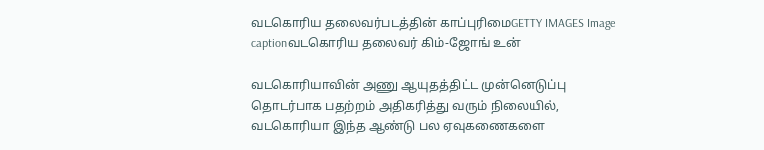வடகொரிய தலைவர்படத்தின் காப்புரிமைGETTY IMAGES Image captionவடகொரிய தலைவர் கிம்-ஜோங் உன்

வடகொரியாவின் அணு ஆயுதத்திட்ட முன்னெடுப்பு தொடர்பாக பதற்றம் அதிகரித்து வரும் நிலையில், வடகொரியா இந்த ஆண்டு பல ஏவுகணைகளை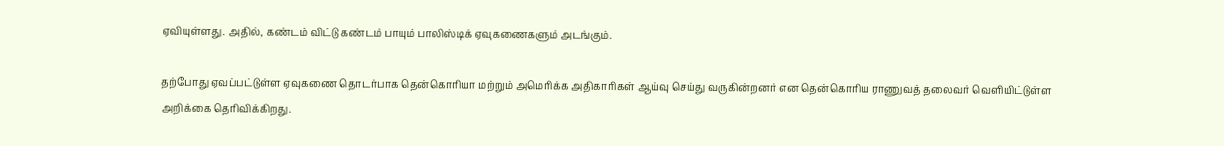ஏவியுள்ளது. அதில், கண்டம் விட்டு கண்டம் பாயும் பாலிஸ்டிக் ஏவுகணைகளும் அடங்கும்.

தற்போது ஏவப்பட்டுள்ள ஏவுகணை தொடர்பாக தென்கொரியா மற்றும் அமெரிக்க அதிகாரிகள் ஆய்வு செய்து வருகின்றனர் என தென்கொரிய ராணுவத் தலைவர் வெளியிட்டுள்ள அறிக்கை தெரிவிக்கிறது.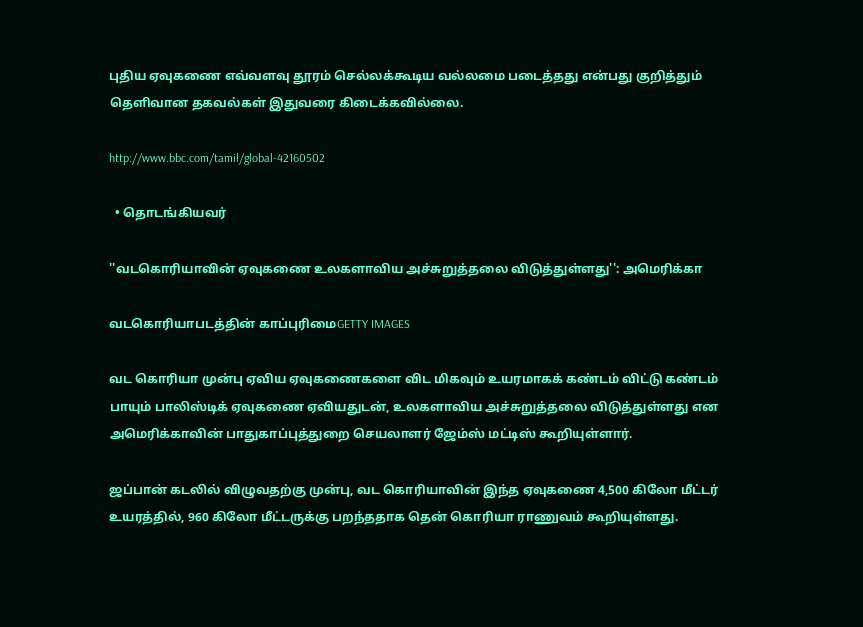புதிய ஏவுகணை எவ்வளவு தூரம் செல்லக்கூடிய வல்லமை படைத்தது என்பது குறித்தும் தெளிவான தகவல்கள் இதுவரை கிடைக்கவில்லை.

http://www.bbc.com/tamil/global-42160502

  • தொடங்கியவர்

''வடகொரியாவின் ஏவுகணை உலகளாவிய அச்சுறுத்தலை விடுத்துள்ளது'': அமெரிக்கா

வடகொரியாபடத்தின் காப்புரிமைGETTY IMAGES

வட கொரியா முன்பு ஏவிய ஏவுகணைகளை விட மிகவும் உயரமாகக் கண்டம் விட்டு கண்டம் பாயும் பாலிஸ்டிக் ஏவுகணை ஏவியதுடன், உலகளாவிய அச்சுறுத்தலை விடுத்துள்ளது என அமெரிக்காவின் பாதுகாப்புத்துறை செயலாளர் ஜேம்ஸ் மட்டிஸ் கூறியுள்ளார்.

ஜப்பான் கடலில் விழுவதற்கு முன்பு, வட கொரியாவின் இந்த ஏவுகணை 4,500 கிலோ மீட்டர் உயரத்தில், 960 கிலோ மீட்டருக்கு பறந்ததாக தென் கொரியா ராணுவம் கூறியுள்ளது.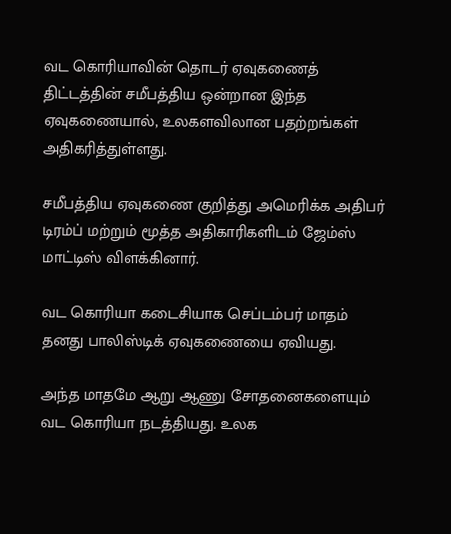வட கொரியாவின் தொடர் ஏவுகணைத் திட்டத்தின் சமீபத்திய ஒன்றான இந்த ஏவுகணையால், உலகளவிலான பதற்றங்கள் அதிகரித்துள்ளது.

சமீபத்திய ஏவுகணை குறித்து அமெரிக்க அதிபர் டிரம்ப் மற்றும் மூத்த அதிகாரிகளிடம் ஜேம்ஸ் மாட்டிஸ் விளக்கினார்.

வட கொரியா கடைசியாக செப்டம்பர் மாதம் தனது பாலிஸ்டிக் ஏவுகணையை ஏவியது.

அந்த மாதமே ஆறு ஆணு சோதனைகளையும் வட கொரியா நடத்தியது. உலக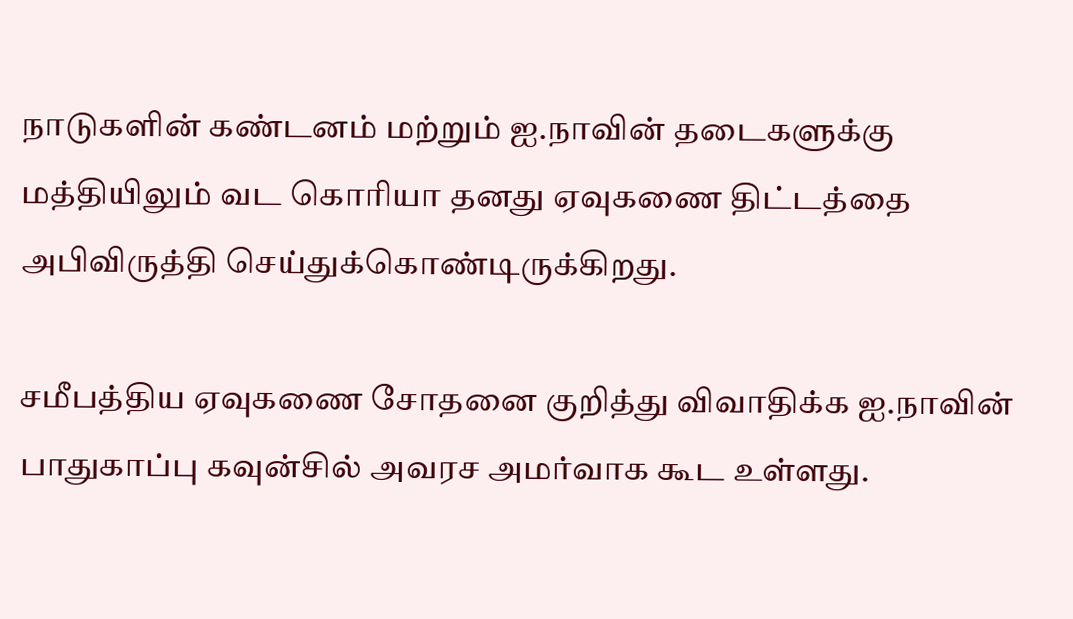நாடுகளின் கண்டனம் மற்றும் ஐ.நாவின் தடைகளுக்கு மத்தியிலும் வட கொரியா தனது ஏவுகணை திட்டத்தை அபிவிருத்தி செய்துக்கொண்டிருக்கிறது.

சமீபத்திய ஏவுகணை சோதனை குறித்து விவாதிக்க ஐ.நாவின் பாதுகாப்பு கவுன்சில் அவரச அமர்வாக கூட உள்ளது.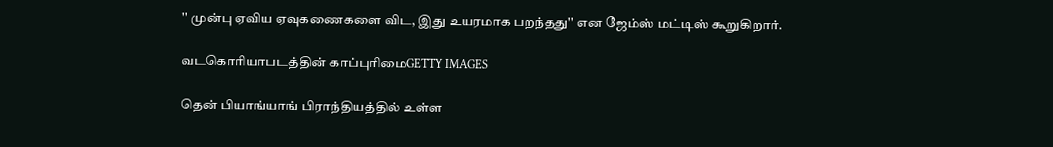'' முன்பு ஏவிய ஏவுகணைகளை விட, இது உயரமாக பறந்தது'' என ஜேம்ஸ் மட்டிஸ் கூறுகிறார்.

வடகொரியாபடத்தின் காப்புரிமைGETTY IMAGES

தென் பியாங்யாங் பிராந்தியத்தில் உள்ள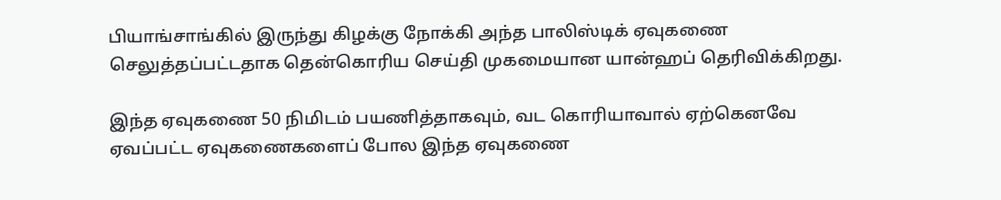பியாங்சாங்கில் இருந்து கிழக்கு நோக்கி அந்த பாலிஸ்டிக் ஏவுகணை செலுத்தப்பட்டதாக தென்கொரிய செய்தி முகமையான யான்ஹப் தெரிவிக்கிறது.

இந்த ஏவுகணை 50 நிமிடம் பயணித்தாகவும், வட கொரியாவால் ஏற்கெனவே ஏவப்பட்ட ஏவுகணைகளைப் போல இந்த ஏவுகணை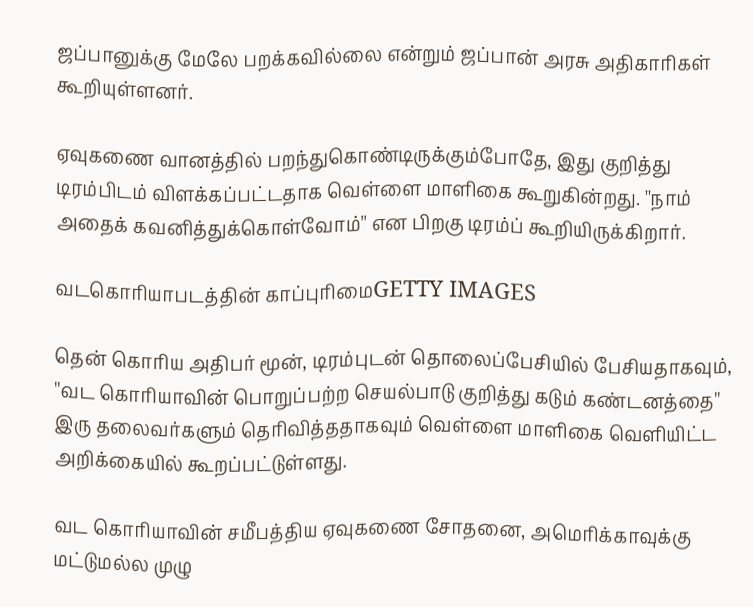ஜப்பானுக்கு மேலே பறக்கவில்லை என்றும் ஜப்பான் அரசு அதிகாரிகள் கூறியுள்ளனர்.

ஏவுகணை வானத்தில் பறந்துகொண்டிருக்கும்போதே, இது குறித்து டிரம்பிடம் விளக்கப்பட்டதாக வெள்ளை மாளிகை கூறுகின்றது. ''நாம் அதைக் கவனித்துக்கொள்வோம்'' என பிறகு டிரம்ப் கூறியிருக்கிறார்.

வடகொரியாபடத்தின் காப்புரிமைGETTY IMAGES

தென் கொரிய அதிபர் மூன், டிரம்புடன் தொலைப்பேசியில் பேசியதாகவும், ''வட கொரியாவின் பொறுப்பற்ற செயல்பாடு குறித்து கடும் கண்டனத்தை'' இரு தலைவர்களும் தெரிவித்ததாகவும் வெள்ளை மாளிகை வெளியிட்ட அறிக்கையில் கூறப்பட்டுள்ளது.

வட கொரியாவின் சமீபத்திய ஏவுகணை சோதனை, அமெரிக்காவுக்கு மட்டுமல்ல முழு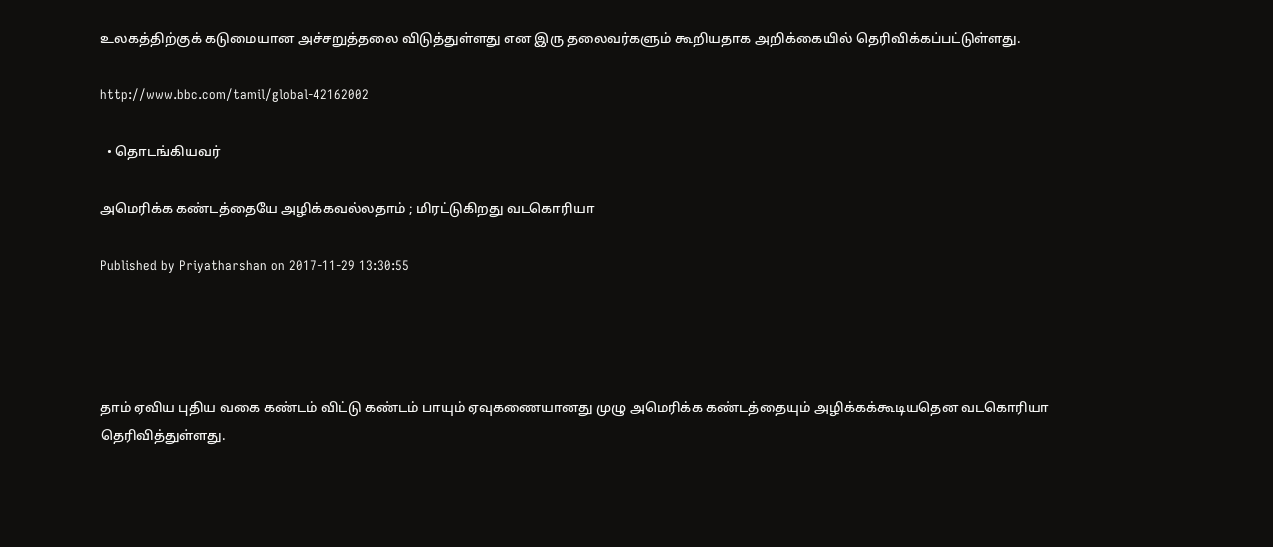உலகத்திற்குக் கடுமையான அச்சறுத்தலை விடுத்துள்ளது என இரு தலைவர்களும் கூறியதாக அறிக்கையில் தெரிவிக்கப்பட்டுள்ளது.

http://www.bbc.com/tamil/global-42162002

  • தொடங்கியவர்

அமெரிக்க கண்டத்தையே அழிக்கவல்லதாம் ; மிரட்டுகிறது வடகொரியா

Published by Priyatharshan on 2017-11-29 13:30:55




தாம் ஏவிய புதிய வகை கண்டம் விட்டு கண்டம் பாயும் ஏவுகணையானது முழு அமெரிக்க கண்டத்தையும் அழிக்கக்கூடியதென வடகொரியா தெரிவித்துள்ளது.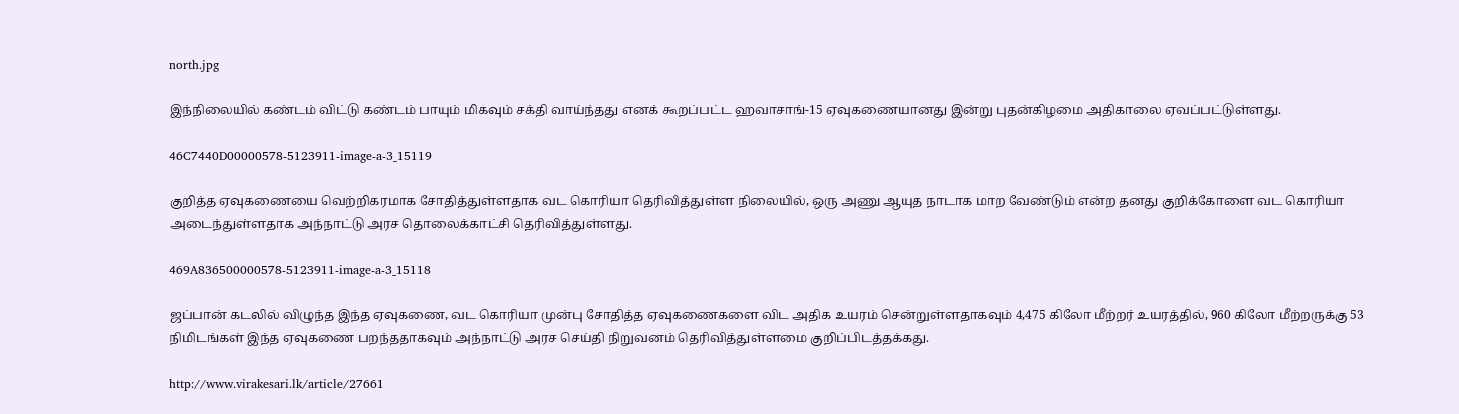north.jpg

இந்நிலையில் கண்டம் விட்டு கண்டம் பாயும் மிகவும் சக்தி வாய்ந்தது எனக் கூறப்பட்ட ஹவாசாங்-15 ஏவுகணையானது இன்று புதன்கிழமை அதிகாலை ஏவப்பட்டுள்ளது.

46C7440D00000578-5123911-image-a-3_15119

குறித்த ஏவுகணையை வெற்றிகரமாக சோதித்துள்ளதாக வட கொரியா தெரிவித்துள்ள நிலையில், ஒரு அணு ஆயுத நாடாக மாற வேண்டும் என்ற தனது குறிக்கோளை வட கொரியா அடைந்துள்ளதாக அந்நாட்டு அரச தொலைக்காட்சி தெரிவித்துள்ளது.

469A836500000578-5123911-image-a-3_15118

ஜப்பான் கடலில் விழுந்த இந்த ஏவுகணை, வட கொரியா முன்பு சோதித்த ஏவுகணைகளை விட அதிக உயரம் சென்றுள்ளதாகவும் 4,475 கிலோ மீற்றர் உயரத்தில், 960 கிலோ மீற்றருக்கு 53 நிமிடங்கள் இந்த ஏவுகணை பறந்ததாகவும் அந்நாட்டு அரச செய்தி நிறுவனம் தெரிவித்துள்ளமை குறிப்பிடத்தக்கது.

http://www.virakesari.lk/article/27661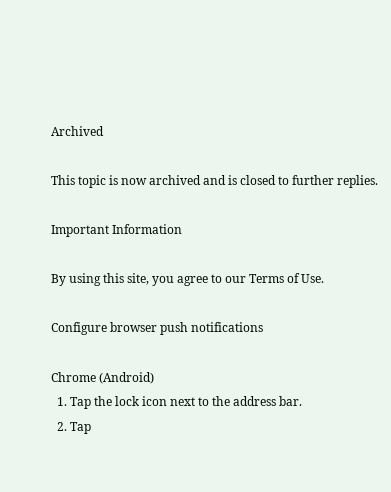Archived

This topic is now archived and is closed to further replies.

Important Information

By using this site, you agree to our Terms of Use.

Configure browser push notifications

Chrome (Android)
  1. Tap the lock icon next to the address bar.
  2. Tap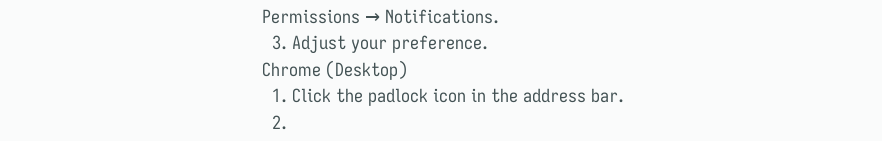Permissions → Notifications.
  3. Adjust your preference.
Chrome (Desktop)
  1. Click the padlock icon in the address bar.
  2.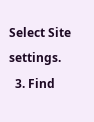Select Site settings.
  3. Find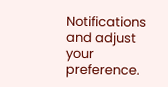Notifications and adjust your preference.